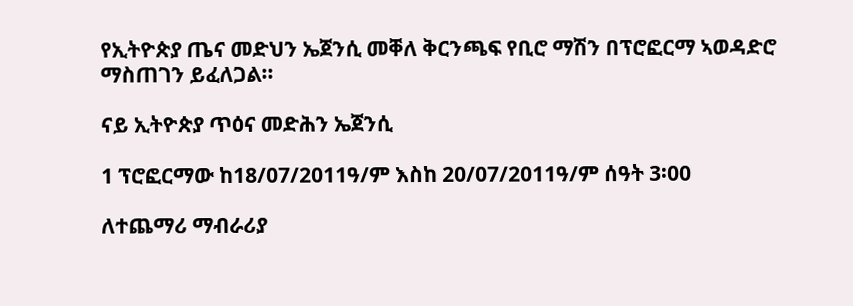የኢትዮጵያ ጤና መድህን ኤጀንሲ መቐለ ቅርንጫፍ የቢሮ ማሽን በፕሮፎርማ ኣወዳድሮ ማስጠገን ይፈለጋል፡፡

ናይ ኢትዮጵያ ጥዕና መድሕን ኤጀንሲ

1 ፕሮፎርማው ከ18/07/2011ዓ/ም እስከ 20/07/2011ዓ/ም ሰዓት 3፡00

ለተጨማሪ ማብራሪያ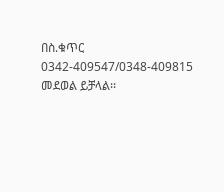በስ.ቁጥር 0342-409547/0348-409815 መደወል ይቻላል፡፡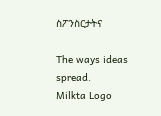ስፖንስርታትና

The ways ideas spread.
Milkta Logo